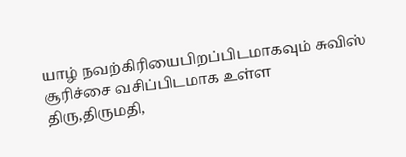யாழ் நவற்கிரியைபிறப்பிடமாகவும் சுவிஸ் சூரிச்சை வசிப்பிடமாக உள்ள
திரு,திருமதி,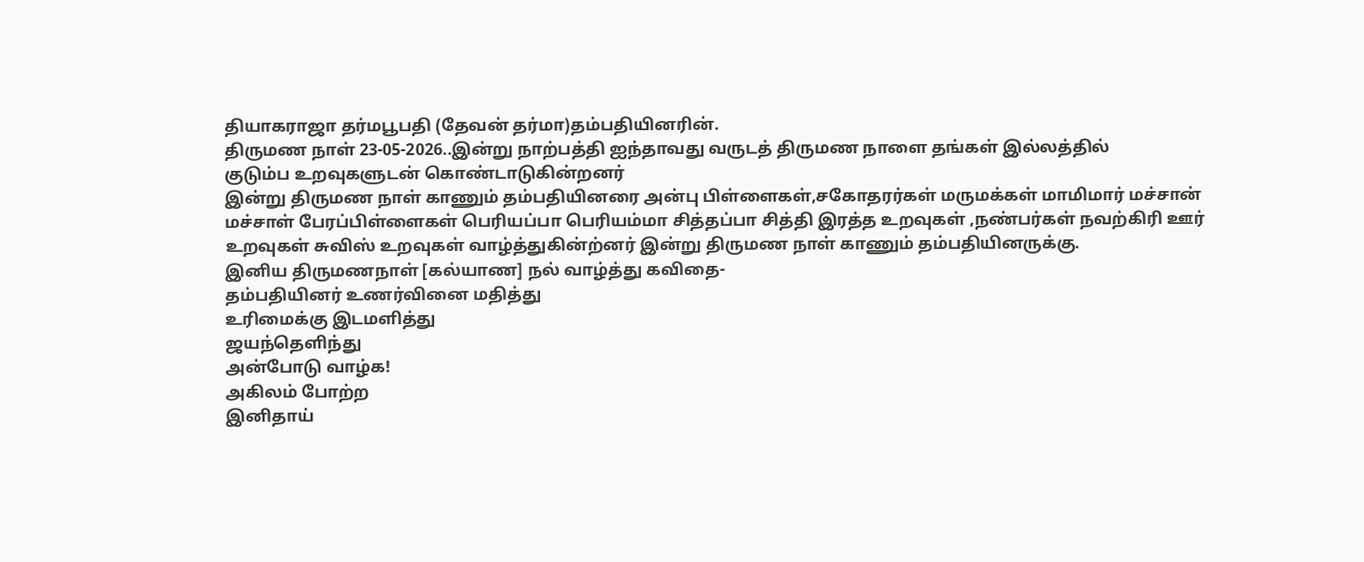தியாகராஜா தர்மபூபதி (தேவன் தர்மா)தம்பதியினரின்.
திருமண நாள் 23-05-2026..இன்று நாற்பத்தி ஐந்தாவது வருடத் திருமண நாளை தங்கள் இல்லத்தில்
குடும்ப உறவுகளுடன் கொண்டாடுகின்றனர்
இன்று திருமண நாள் காணும் தம்பதியினரை அன்பு பிள்ளைகள்,சகோதரர்கள் மருமக்கள் மாமிமார் மச்சான் மச்சாள் பேரப்பிள்ளைகள் பெரியப்பா பெரியம்மா சித்தப்பா சித்தி இரத்த உறவுகள் ,நண்பர்கள் நவற்கிரி ஊர்
உறவுகள் சுவிஸ் உறவுகள் வாழ்த்துகின்ற்னர் இன்று திருமண நாள் காணும் தம்பதியினருக்கு.
இனிய திருமணநாள் [கல்யாண] நல் வாழ்த்து கவிதை-
தம்பதியினர் உணர்வினை மதித்து
உரிமைக்கு இடமளித்து
ஜயந்தெளிந்து
அன்போடு வாழ்க!
அகிலம் போற்ற
இனிதாய்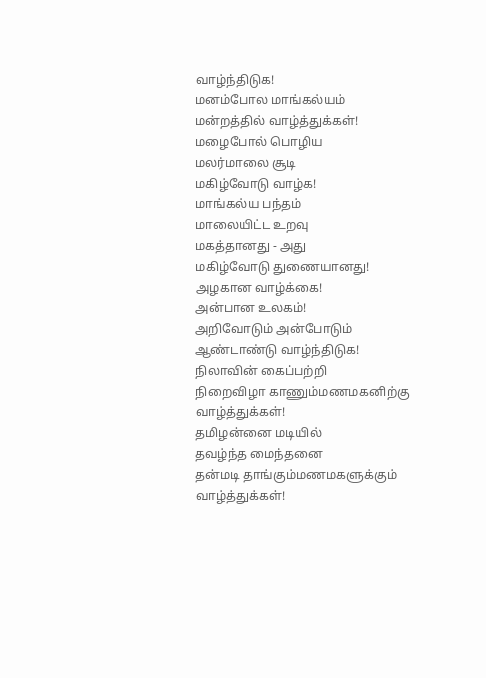வாழ்ந்திடுக!
மனம்போல மாங்கல்யம்
மன்றத்தில் வாழ்த்துக்கள்!
மழைபோல் பொழிய
மலர்மாலை சூடி
மகிழ்வோடு வாழ்க!
மாங்கல்ய பந்தம்
மாலையிட்ட உறவு
மகத்தானது - அது
மகிழ்வோடு துணையானது!
அழகான வாழ்க்கை!
அன்பான உலகம்!
அறிவோடும் அன்போடும்
ஆண்டாண்டு வாழ்ந்திடுக!
நிலாவின் கைப்பற்றி
நிறைவிழா காணும்மணமகனிற்கு வாழ்த்துக்கள்!
தமிழன்னை மடியில்
தவழ்ந்த மைந்தனை
தன்மடி தாங்கும்மணமகளுக்கும் வாழ்த்துக்கள்!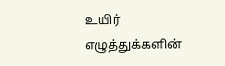உயிர் எழுத்துக்களின்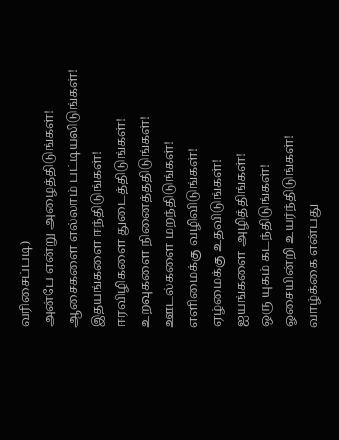வரிசைப்படி)
அன்பே என்று அழைத்திடுங்கள்!
ஆசைகளை எல்லாம் பட்டியலிடுங்கள்!
இதயங்களை ஈந்திடுங்கள்!
ஈரவிழிகளை துடைத்திடுங்கள்!
உறவுகளை நினைத்ததிடுங்கள்!
ஊடல்களை மறந்திடுங்கள்!
எளிமைக்கு வழிவிடுங்கள்!
ஏழ்மைக்கு உதவிடுங்கள்!
ஐயங்களை அழித்திங்கள்!
ஒரு யுகம் கடந்திடுங்கள்!
ஓசையின்றி உயர்ந்திடுங்கள்!
வாழ்க்கை என்பது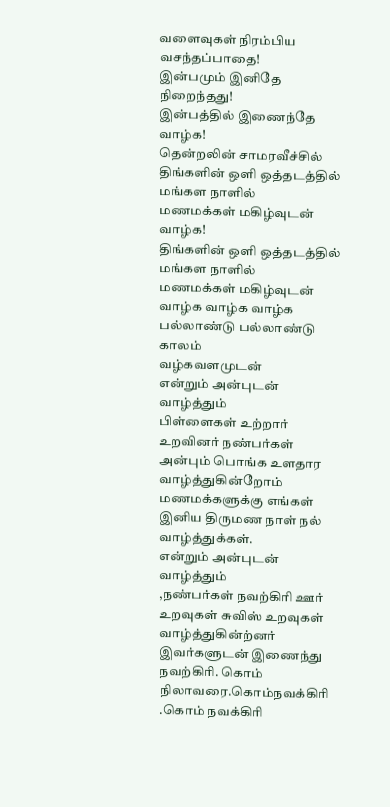வளைவுகள் நிரம்பிய
வசந்தப்பாதை!
இன்பமும் இனிதே நிறைந்தது!
இன்பத்தில் இணைந்தே வாழ்க!
தென்றலின் சாமரவீச்சில்
திங்களின் ஒளி ஒத்தடத்தில்
மங்கள நாளில்
மணமக்கள் மகிழ்வுடன் வாழ்க!
திங்களின் ஒளி ஒத்தடத்தில்
மங்கள நாளில்
மணமக்கள் மகிழ்வுடன் வாழ்க வாழ்க வாழ்க பல்லாண்டு பல்லாண்டு காலம்
வழ்கவளமுடன்
என்றும் அன்புடன் வாழ்த்தும்
பிள்ளைகள் உற்றார் உறவினர் நண்பர்கள்
அன்பும் பொங்க உளதார
வாழ்த்துகின்றோம்
மணமக்களுக்கு எங்கள் இனிய திருமண நாள் நல் வாழ்த்துக்கள்.
என்றும் அன்புடன் வாழ்த்தும்
,நண்பர்கள் நவற்கிரி ஊர்
உறவுகள் சுவிஸ் உறவுகள் வாழ்த்துகின்ற்னர்
இவர்களுடன் இணைந்து நவற்கிரி. கொம் நிலாவரை.கொம்நவக்கிரி .கொம் நவக்கிரி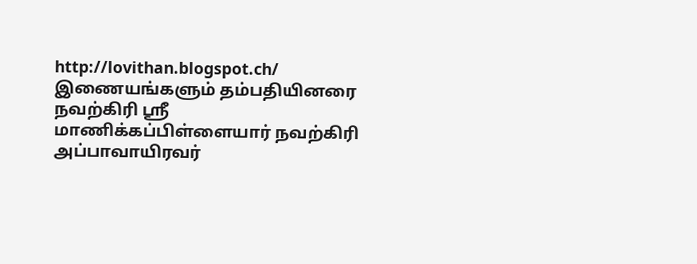http://lovithan.blogspot.ch/
இணையங்களும் தம்பதியினரை நவற்கிரி ஸ்ரீ மாணிக்கப்பிள்ளையார் நவற்கிரி அப்பாவாயிரவர்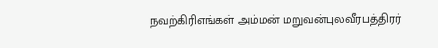நவற்கிரிஎங்கள் அம்மன் மறுவன்புலவீரபத்திரர்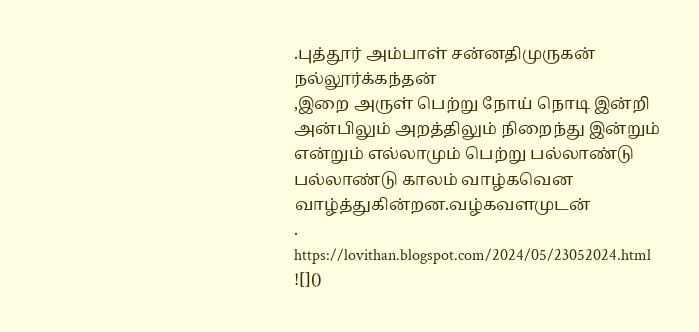.புத்தூர் அம்பாள் சன்னதிமுருகன் நல்லூர்க்கந்தன்
,இறை அருள் பெற்று நோய் நொடி இன்றி அன்பிலும் அறத்திலும் நிறைந்து இன்றும் என்றும் எல்லாமும் பெற்று பல்லாண்டு பல்லாண்டு காலம் வாழ்கவென வாழ்த்துகின்றன.வழ்கவளமுடன்
.
https://lovithan.blogspot.com/2024/05/23052024.html
![]()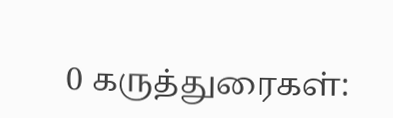0 கருத்துரைகள்: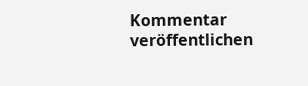Kommentar veröffentlichen